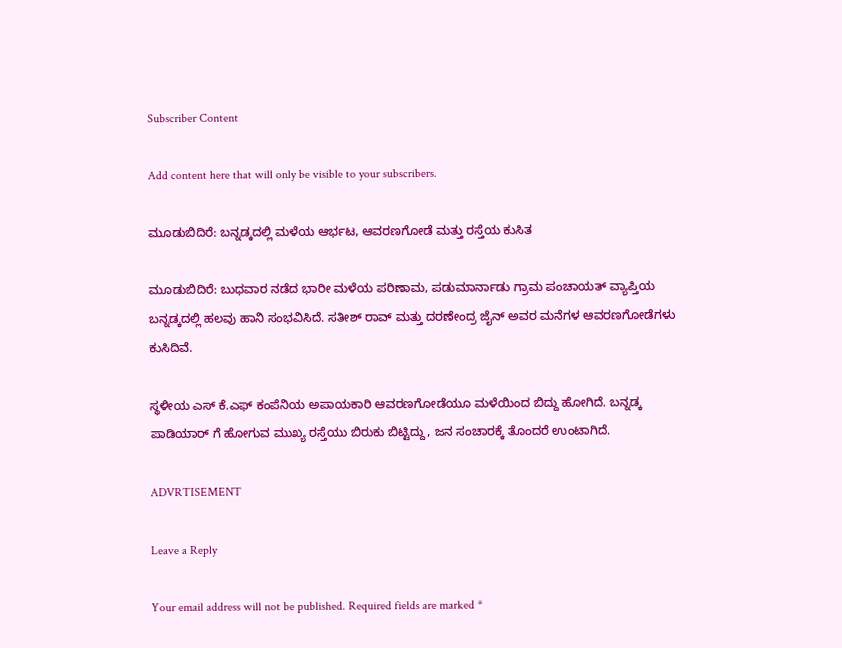Subscriber Content

Add content here that will only be visible to your subscribers.

ಮೂಡುಬಿದಿರೆ: ಬನ್ನಡ್ಕದಲ್ಲಿ ಮಳೆಯ ಆರ್ಭಟ, ಆವರಣಗೋಡೆ ಮತ್ತು ರಸ್ತೆಯ ಕುಸಿತ

ಮೂಡುಬಿದಿರೆ: ಬುಧವಾರ ನಡೆದ ಭಾರೀ ಮಳೆಯ ಪರಿಣಾಮ, ಪಡುಮಾರ್ನಾಡು ಗ್ರಾಮ ಪಂಚಾಯತ್ ವ್ಯಾಪ್ತಿಯ ಬನ್ನಡ್ಕದಲ್ಲಿ ಹಲವು ಹಾನಿ ಸಂಭವಿಸಿದೆ. ಸತೀಶ್ ರಾವ್ ಮತ್ತು ದರಣೇಂದ್ರ ಜೈನ್ ಅವರ ಮನೆಗಳ ಆವರಣಗೋಡೆಗಳು ಕುಸಿದಿವೆ.

ಸ್ಥಳೀಯ ಎಸ್ ಕೆ.ಎಫ್ ಕಂಪೆನಿಯ ಅಪಾಯಕಾರಿ ಆವರಣಗೋಡೆಯೂ ಮಳೆಯಿಂದ ಬಿದ್ದು ಹೋಗಿದೆ. ಬನ್ನಡ್ಕ ಪಾಡಿಯಾರ್ ಗೆ ಹೋಗುವ ಮುಖ್ಯ ರಸ್ತೆಯು ಬಿರುಕು ಬಿಟ್ಟಿದ್ದು, ಜನ ಸಂಚಾರಕ್ಕೆ ತೊಂದರೆ ಉಂಟಾಗಿದೆ.

ADVRTISEMENT

Leave a Reply

Your email address will not be published. Required fields are marked *